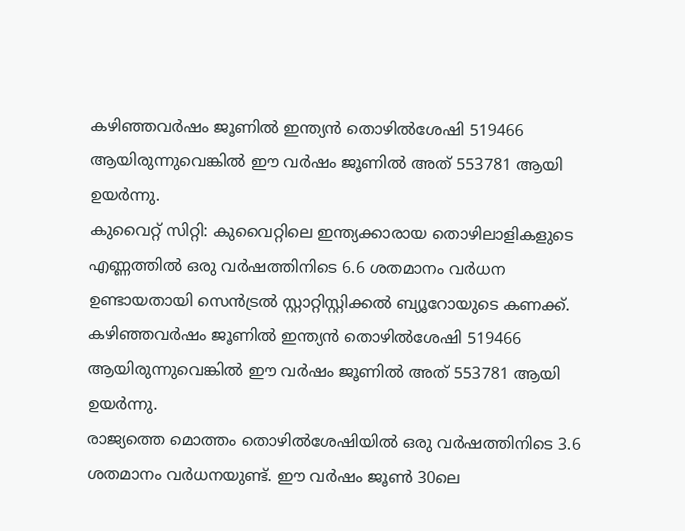കഴിഞ്ഞവർഷം ജൂണിൽ ഇന്ത്യൻ തൊഴിൽശേഷി 519466 ആയിരുന്നുവെങ്കിൽ ഈ വർഷം ജൂണിൽ അത് 553781 ആയി ഉയർന്നു.
കുവൈറ്റ് സിറ്റി: കുവൈറ്റിലെ ഇന്ത്യക്കാരായ തൊഴിലാളികളുടെ എണ്ണത്തിൽ ഒരു വർഷത്തിനിടെ 6.6 ശതമാനം വർധന ഉണ്ടായതായി സെൻട്രൽ സ്റ്റാറ്റിസ്റ്റിക്കൽ ബ്യൂറോയുടെ കണക്ക്. കഴിഞ്ഞവർഷം ജൂണിൽ ഇന്ത്യൻ തൊഴിൽശേഷി 519466 ആയിരുന്നുവെങ്കിൽ ഈ വർഷം ജൂണിൽ അത് 553781 ആയി ഉയർന്നു.
രാജ്യത്തെ മൊത്തം തൊഴിൽശേഷിയിൽ ഒരു വർഷത്തിനിടെ 3.6 ശതമാനം വർധനയുണ്ട്. ഈ വർഷം ജൂൺ 30ലെ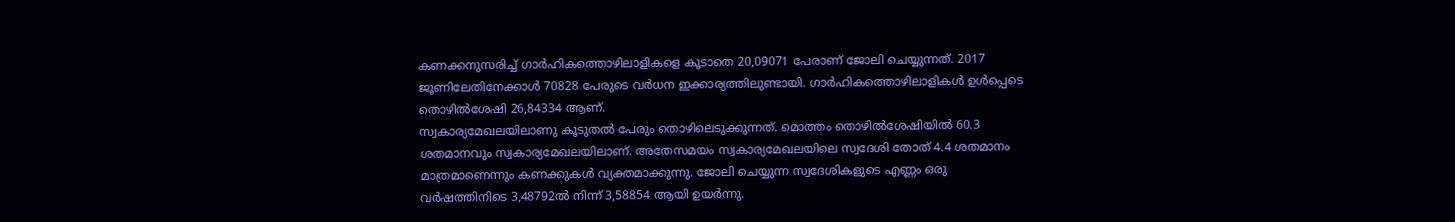കണക്കനുസരിച്ച് ഗാർഹികത്തൊഴിലാളികളെ കൂടാതെ 20,09071 പേരാണ് ജോലി ചെയ്യുന്നത്. 2017 ജൂണിലേതിനേക്കാൾ 70828 പേരുടെ വർധന ഇക്കാര്യത്തിലുണ്ടായി. ഗാർഹികത്തൊഴിലാളികൾ ഉൾപ്പെടെ തൊഴിൽശേഷി 26,84334 ആണ്.
സ്വകാര്യമേഖലയിലാണു കൂടുതൽ പേരും തൊഴിലെടുക്കുന്നത്. മൊത്തം തൊഴിൽശേഷിയിൽ 60.3 ശതമാനവും സ്വകാര്യമേഖലയിലാണ്. അതേസമയം സ്വകാര്യമേഖലയിലെ സ്വദേശി തോത് 4.4 ശതമാനം മാത്രമാണെന്നും കണക്കുകൾ വ്യക്തമാക്കുന്നു. ജോലി ചെയ്യുന്ന സ്വദേശികളുടെ എണ്ണം ഒരു വർഷത്തിനിടെ 3,48792ൽ നിന്ന് 3,58854 ആയി ഉയർന്നു.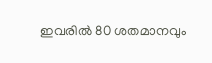ഇവരിൽ 80 ശതമാനവും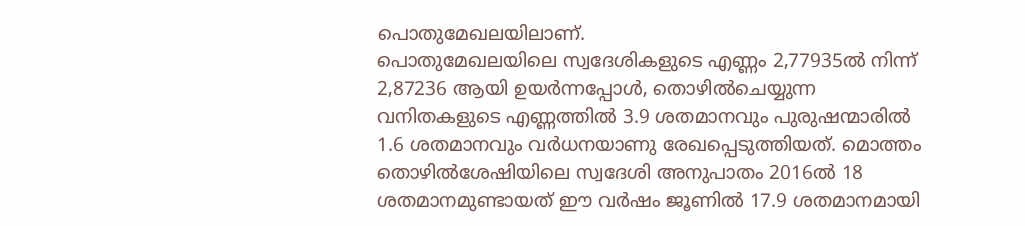പൊതുമേഖലയിലാണ്.
പൊതുമേഖലയിലെ സ്വദേശികളുടെ എണ്ണം 2,77935ൽ നിന്ന് 2,87236 ആയി ഉയർന്നപ്പോൾ, തൊഴിൽചെയ്യുന്ന വനിതകളുടെ എണ്ണത്തിൽ 3.9 ശതമാനവും പുരുഷന്മാരിൽ 1.6 ശതമാനവും വർധനയാണു രേഖപ്പെടുത്തിയത്. മൊത്തം തൊഴിൽശേഷിയിലെ സ്വദേശി അനുപാതം 2016ൽ 18 ശതമാനമുണ്ടായത് ഈ വർഷം ജൂണിൽ 17.9 ശതമാനമായി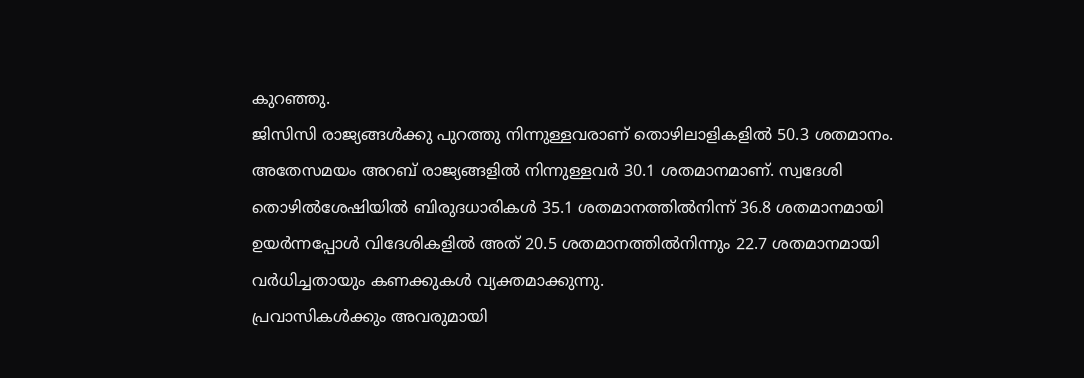കുറഞ്ഞു.
ജിസിസി രാജ്യങ്ങൾക്കു പുറത്തു നിന്നുള്ളവരാണ് തൊഴിലാളികളിൽ 50.3 ശതമാനം. അതേസമയം അറബ് രാജ്യങ്ങളിൽ നിന്നുള്ളവർ 30.1 ശതമാനമാണ്. സ്വദേശി തൊഴിൽശേഷിയിൽ ബിരുദധാരികൾ 35.1 ശതമാനത്തിൽനിന്ന് 36.8 ശതമാനമായി ഉയർന്നപ്പോൾ വിദേശികളിൽ അത് 20.5 ശതമാനത്തിൽനിന്നും 22.7 ശതമാനമായി വർധിച്ചതായും കണക്കുകൾ വ്യക്തമാക്കുന്നു.
പ്രവാസികൾക്കും അവരുമായി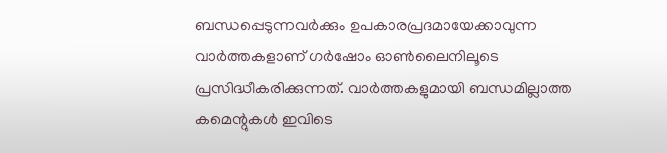ബന്ധപ്പെടുന്നവർക്കും ഉപകാരപ്രദമായേക്കാവുന്ന വാർത്തകളാണ് ഗർഷോം ഓൺലൈനിലൂടെ പ്രസിദ്ധീകരിക്കുന്നത്. വാർത്തകളുമായി ബന്ധമില്ലാത്ത കമെന്റുകൾ ഇവിടെ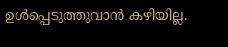ഉൾപ്പെടുത്തുവാൻ കഴിയില്ല.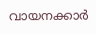വായനക്കാർ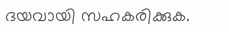ദയവായി സഹകരിക്കുക.